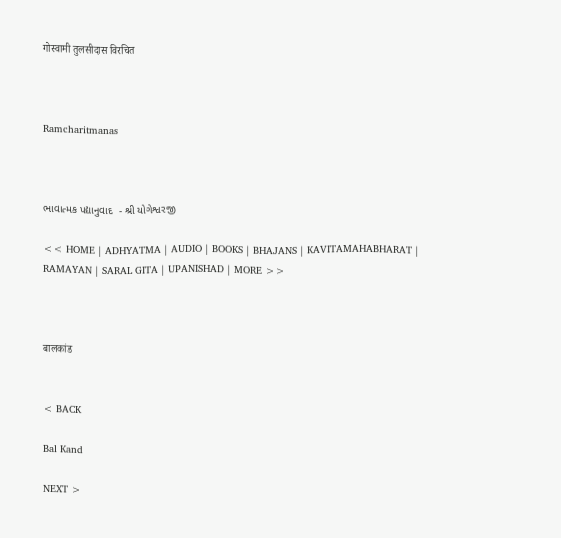गोस्वामी तुलसीदास विरचित



Ramcharitmanas



ભાવાત્મક પદ્યાનુવાદ  - શ્રી યોગેશ્વરજી

<< HOME | ADHYATMA | AUDIO | BOOKS | BHAJANS | KAVITAMAHABHARAT | RAMAYAN | SARAL GITA | UPANISHAD | MORE >>



बालकांड


< BACK

Bal Kand

NEXT >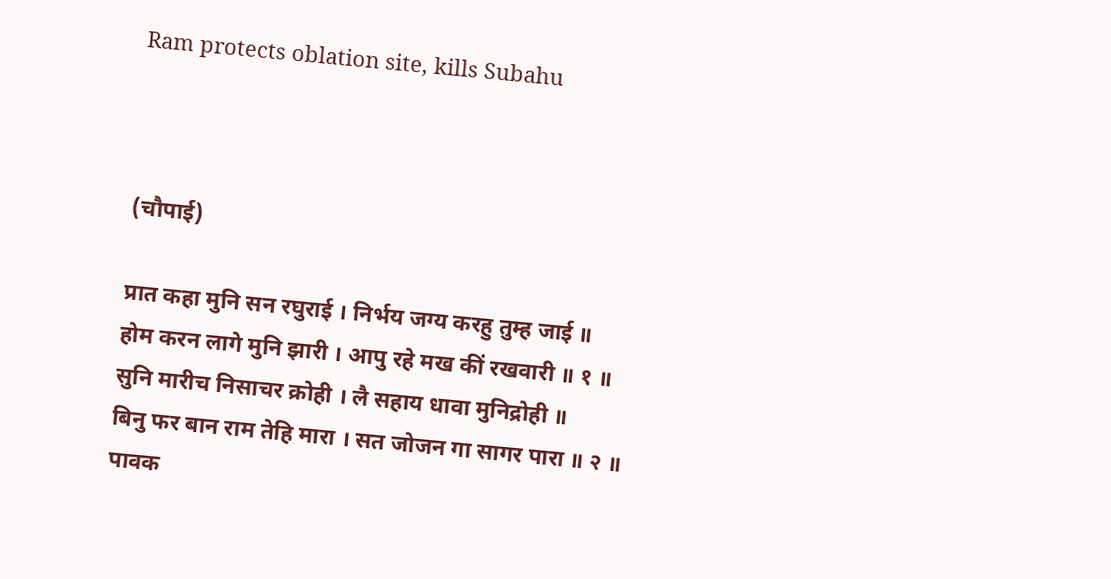Ram protects oblation site, kills Subahu



(चौपाई)

प्रात कहा मुनि सन रघुराई । निर्भय जग्य करहु तुम्ह जाई ॥
होम करन लागे मुनि झारी । आपु रहे मख कीं रखवारी ॥ १ ॥
सुनि मारीच निसाचर क्रोही । लै सहाय धावा मुनिद्रोही ॥
बिनु फर बान राम तेहि मारा । सत जोजन गा सागर पारा ॥ २ ॥
पावक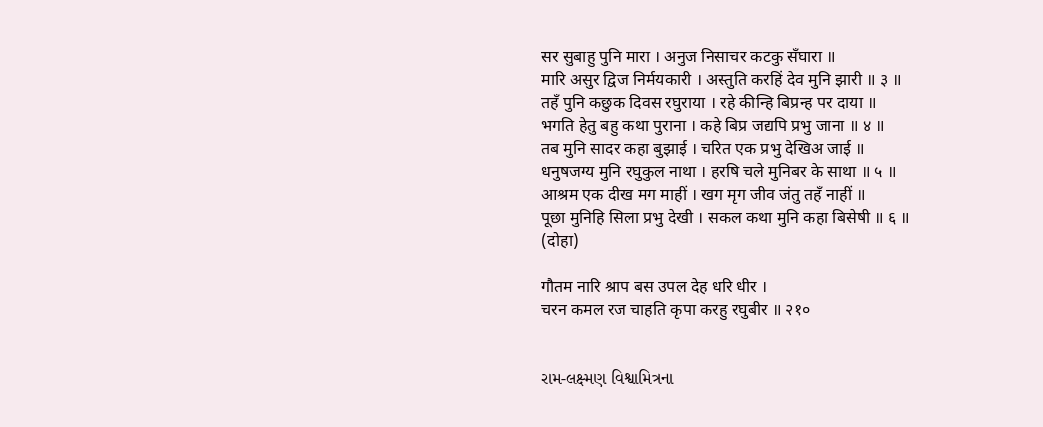सर सुबाहु पुनि मारा । अनुज निसाचर कटकु सँघारा ॥
मारि असुर द्विज निर्मयकारी । अस्तुति करहिं देव मुनि झारी ॥ ३ ॥
तहँ पुनि कछुक दिवस रघुराया । रहे कीन्हि बिप्रन्ह पर दाया ॥
भगति हेतु बहु कथा पुराना । कहे बिप्र जद्यपि प्रभु जाना ॥ ४ ॥
तब मुनि सादर कहा बुझाई । चरित एक प्रभु देखिअ जाई ॥
धनुषजग्य मुनि रघुकुल नाथा । हरषि चले मुनिबर के साथा ॥ ५ ॥
आश्रम एक दीख मग माहीं । खग मृग जीव जंतु तहँ नाहीं ॥
पूछा मुनिहि सिला प्रभु देखी । सकल कथा मुनि कहा बिसेषी ॥ ६ ॥
(दोहा)

गौतम नारि श्राप बस उपल देह धरि धीर ।
चरन कमल रज चाहति कृपा करहु रघुबीर ॥ २१०


રામ-લક્ષ્મણ વિશ્વામિત્રના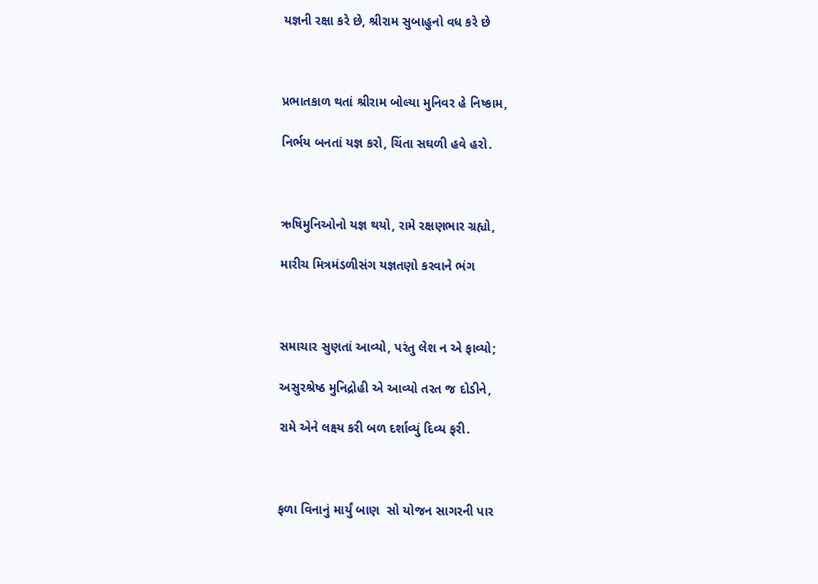યજ્ઞની રક્ષા કરે છે, શ્રીરામ સુબાહુનો વધ કરે છે



પ્રભાતકાળ થતાં શ્રીરામ બોલ્યા મુનિવર હે નિષ્કામ,

નિર્ભય બનતાં યજ્ઞ કરો, ચિંતા સઘળી હવે હરો.



ઋષિમુનિઓનો યજ્ઞ થયો, રામે રક્ષણભાર ગ્રહ્યો,

મારીચ મિત્રમંડળીસંગ યજ્ઞતણો કરવાને ભંગ



સમાચાર સુણતાં આવ્યો, પરંતુ લેશ ન એ ફાવ્યો;

અસુરશ્રેષ્ઠ મુનિદ્રોહી એ આવ્યો તરત જ દોડીને,

રામે એને લક્ષ્ય કરી બળ દર્શાવ્યું દિવ્ય ફરી.



ફળા વિનાનું માર્યું બાણ  સો યોજન સાગરની પાર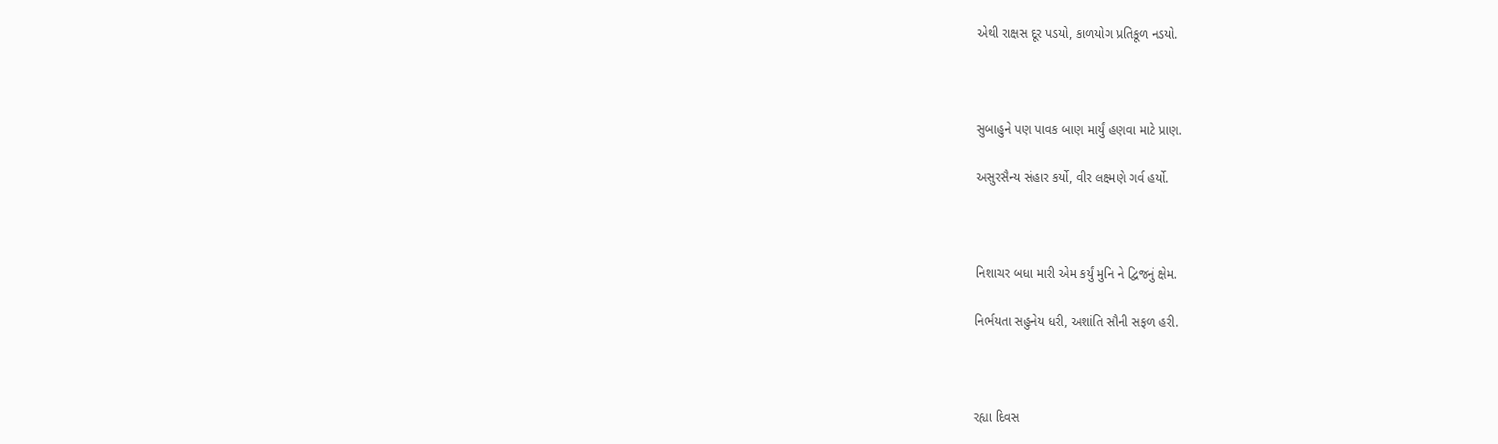એથી રાક્ષસ દૂર પડયો, કાળયોગ પ્રતિકૂળ નડયો.



સુબાહુને પણ પાવક બાણ માર્યું હણવા માટે પ્રાણ.

અસુરસૈન્ય સંહાર કર્યો, વીર લક્ષ્મણે ગર્વ હર્યો.



નિશાચર બધા મારી એમ કર્યું મુનિ ને દ્વિજનું ક્ષેમ.

નિર્ભયતા સહુનેય ધરી, અશાંતિ સૌની સફળ હરી.



રહ્યા દિવસ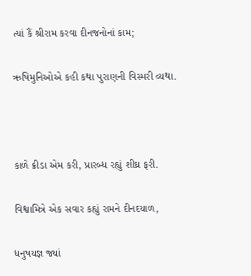ત્યાં કૈં શ્રીરામ કરવા દીનજનોનાં કામ;

ઋષિમુનિઓએ કહી કથા પુરાણની વિસ્મરી વ્યથા.



કાળે ક્રીડા એમ કરી, પ્રારબ્ધ રહ્યું શીઘ્ર ફરી.

વિશ્વામિત્રે એક સવાર કહ્યું રામને દીનદયાળ,

ધનુષયજ્ઞ જ્યાં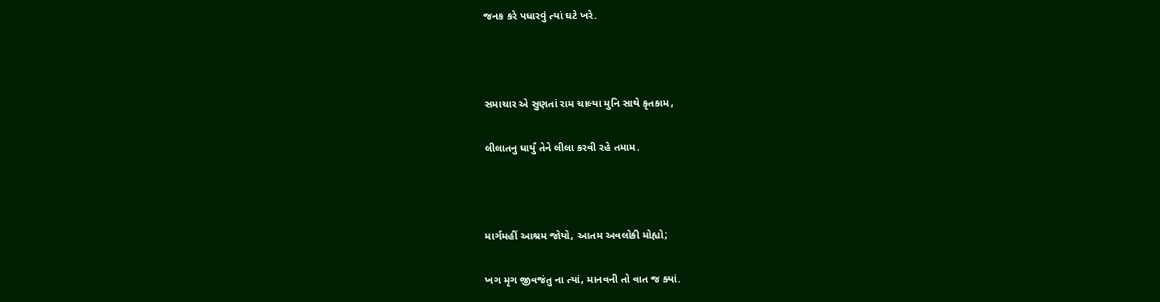જનક કરે પધારવું ત્યાં ઘટે ખરે.



સમાચાર એ સુણતાં રામ ચાલ્યા મુનિ સાથે કૃતકામ,

લીલાતનુ ધાર્યું તેને લીલા કરવી રહે તમામ.



માર્ગમહીં આશ્રમ જોયો, આતમ અવલોકી મોહ્યો;

ખગ મૃગ જીવજંતુ ના ત્યાં, માનવની તો વાત જ ક્યાં.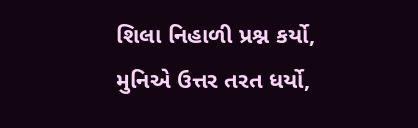શિલા નિહાળી પ્રશ્ન કર્યો, મુનિએ ઉત્તર તરત ધર્યો,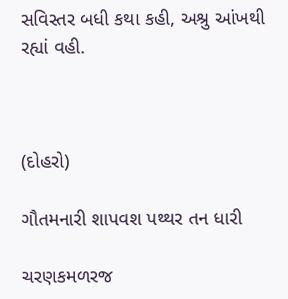સવિસ્તર બધી કથા કહી, અશ્રુ આંખથી રહ્યાં વહી.



(દોહરો)

ગૌતમનારી શાપવશ પથ્થર તન ધારી

ચરણકમળરજ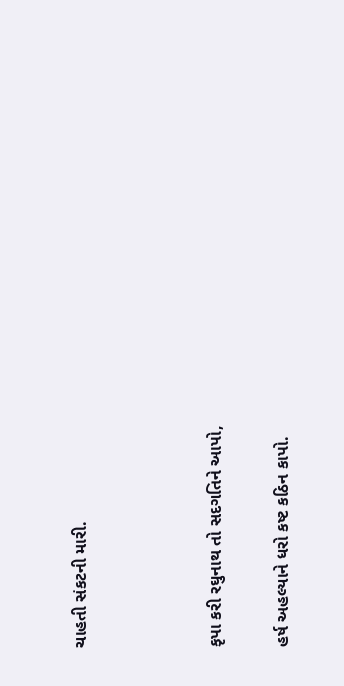ચાહતી સંકટની મારી.



કૃપા કરી રઘુનાથ તો સદગતિને આપો,

હર્ષ અહલ્યાને ધરો કષ્ટ કઠિન કાપો.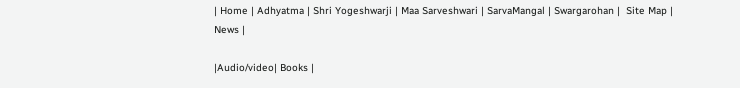| Home | Adhyatma | Shri Yogeshwarji | Maa Sarveshwari | SarvaMangal | Swargarohan |  Site Map | News |

|Audio/video| Books |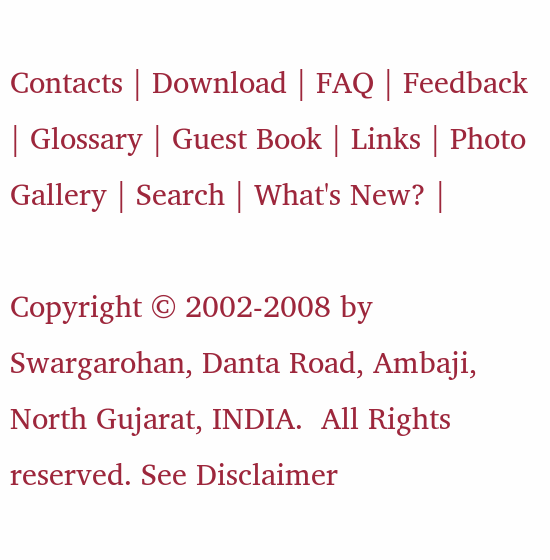Contacts | Download | FAQ | Feedback | Glossary | Guest Book | Links | Photo Gallery | Search | What's New? |

Copyright © 2002-2008 by Swargarohan, Danta Road, Ambaji, North Gujarat, INDIA.  All Rights reserved. See Disclaimer